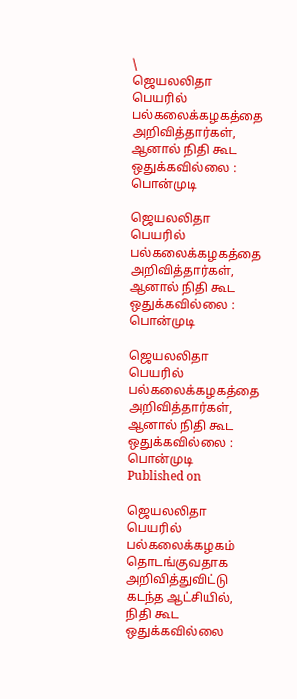\
ஜெயலலிதா பெயரில் பல்கலைக்கழகத்தை அறிவித்தார்கள், ஆனால் நிதி கூட ஒதுக்கவில்லை : பொன்முடி

ஜெயலலிதா பெயரில் பல்கலைக்கழகத்தை அறிவித்தார்கள், ஆனால் நிதி கூட ஒதுக்கவில்லை : பொன்முடி

ஜெயலலிதா பெயரில் பல்கலைக்கழகத்தை அறிவித்தார்கள், ஆனால் நிதி கூட ஒதுக்கவில்லை : பொன்முடி
Published on

ஜெயலலிதா பெயரில் பல்கலைக்கழகம் தொடங்குவதாக அறிவித்துவிட்டு கடந்த ஆட்சியில், நிதி கூட ஒதுக்கவில்லை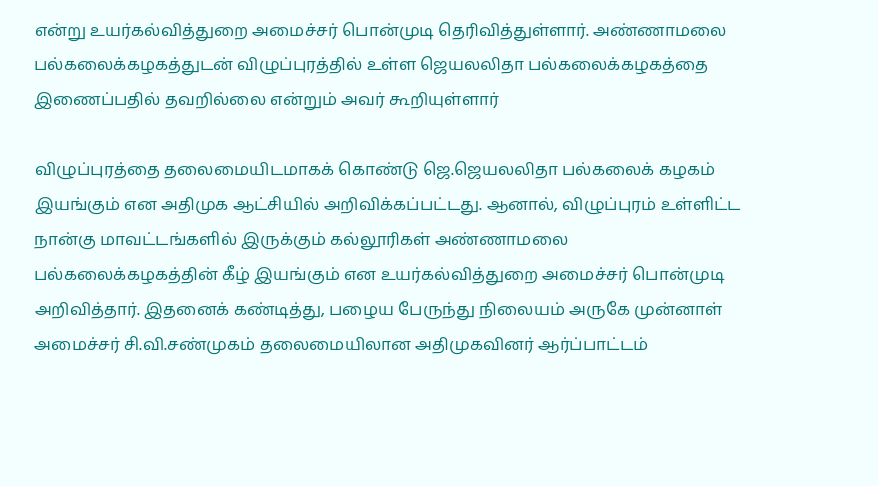என்று உயர்கல்வித்துறை அமைச்சர் பொன்முடி தெரிவித்துள்ளார். அண்ணாமலை பல்கலைக்கழகத்துடன் விழுப்புரத்தில் உள்ள ஜெயலலிதா பல்கலைக்கழகத்தை இணைப்பதில் தவறில்லை என்றும் அவர் கூறியுள்ளார்

விழுப்புரத்தை தலைமையிடமாகக் கொண்டு ஜெ.ஜெயலலிதா பல்கலைக் கழகம் இயங்கும் என அதிமுக ஆட்சியில் அறிவிக்கப்பட்டது. ஆனால், விழுப்புரம் உள்ளிட்ட நான்கு மாவட்டங்களில் இருக்கும் கல்லூரிகள் அண்ணாமலை பல்கலைக்கழகத்தின் கீழ் இயங்கும் என உயர்கல்வித்துறை அமைச்சர் பொன்முடி அறிவித்தார். இதனைக் கண்டித்து, பழைய பேருந்து நிலையம் அருகே முன்னாள் அமைச்சர் சி.வி.சண்முகம் தலைமையிலான அதிமுகவினர் ஆர்ப்பாட்டம்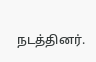நடத்தினர்.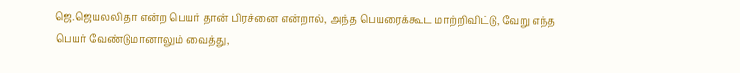ஜெ.ஜெயலலிதா என்ற பெயர் தான் பிரச்னை என்றால், அந்த பெயரைக்கூட மாற்றிவிட்டு, வேறு எந்த பெயர் வேண்டுமானாலும் வைத்து,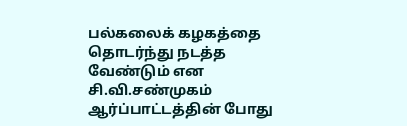பல்கலைக் கழகத்தை தொடர்ந்து நடத்த வேண்டும் என சி.வி.சண்முகம் ஆர்ப்பாட்டத்தின் போது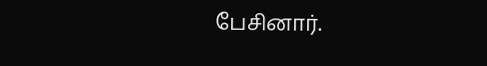பேசினார்.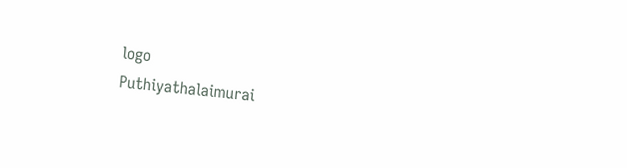logo
Puthiyathalaimurai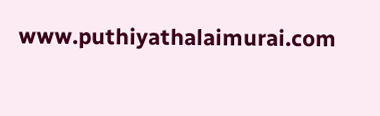www.puthiyathalaimurai.com